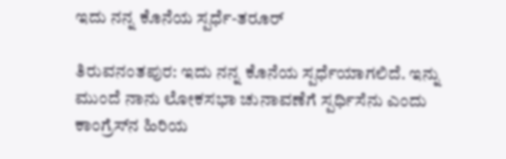ಇದು ನನ್ನ ಕೊನೆಯ ಸ್ಪರ್ಧೆ-ತರೂರ್

ತಿರುವನಂತಪುರ: ಇದು ನನ್ನ ಕೊನೆಯ ಸ್ಪರ್ಧೆಯಾಗಲಿದೆ. ಇನ್ನು ಮುಂದೆ ನಾನು ಲೋಕಸಭಾ ಚುನಾವಣೆಗೆ ಸ್ಪರ್ಧಿಸೆನು ಎಂದು ಕಾಂಗ್ರೆಸ್‌ನ ಹಿರಿಯ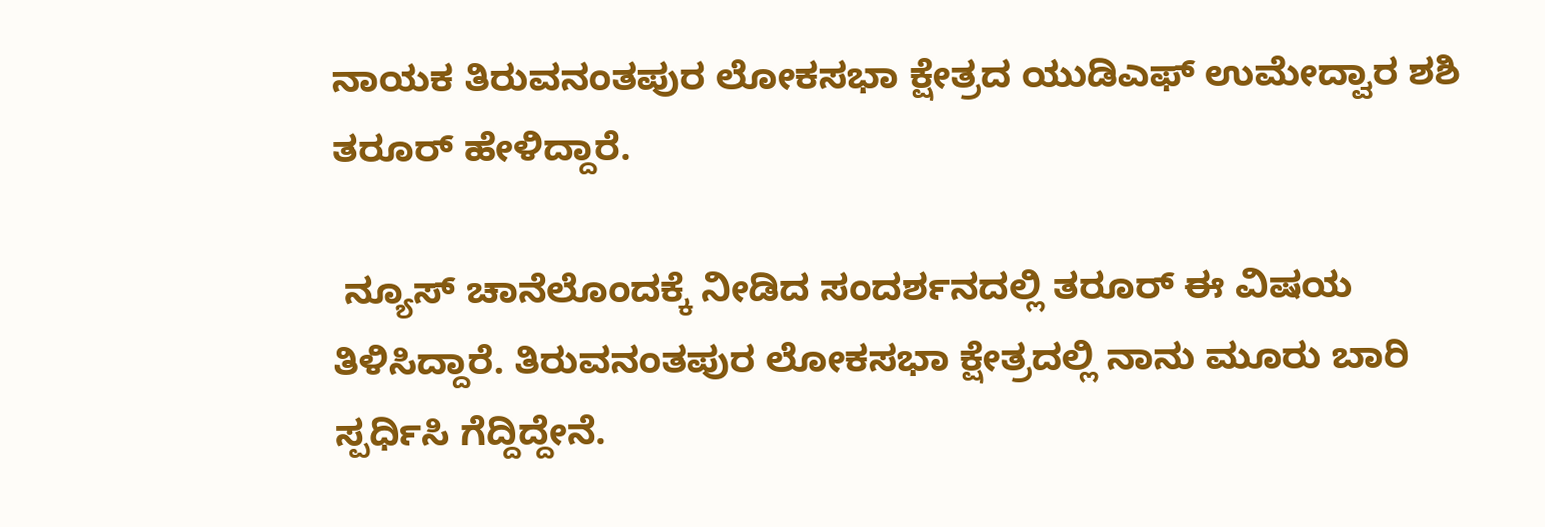ನಾಯಕ ತಿರುವನಂತಪುರ ಲೋಕಸಭಾ ಕ್ಷೇತ್ರದ ಯುಡಿಎಫ್ ಉಮೇದ್ವಾರ ಶಶಿ ತರೂರ್ ಹೇಳಿದ್ದಾರೆ.

 ನ್ಯೂಸ್ ಚಾನೆಲೊಂದಕ್ಕೆ ನೀಡಿದ ಸಂದರ್ಶನದಲ್ಲಿ ತರೂರ್ ಈ ವಿಷಯ ತಿಳಿಸಿದ್ದಾರೆ. ತಿರುವನಂತಪುರ ಲೋಕಸಭಾ ಕ್ಷೇತ್ರದಲ್ಲಿ ನಾನು ಮೂರು ಬಾರಿ ಸ್ಪರ್ಧಿಸಿ ಗೆದ್ದಿದ್ದೇನೆ.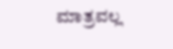ಮಾತ್ರವಲ್ಲ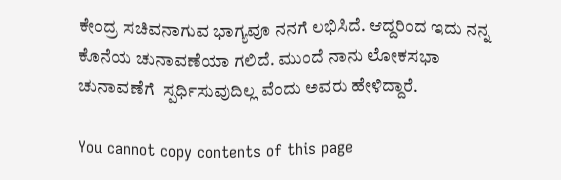ಕೇಂದ್ರ ಸಚಿವನಾಗುವ ಭಾಗ್ಯವೂ ನನಗೆ ಲಭಿಸಿದೆ. ಆದ್ದರಿಂದ ಇದು ನನ್ನ ಕೊನೆಯ ಚುನಾವಣೆಯಾ ಗಲಿದೆ. ಮುಂದೆ ನಾನು ಲೋಕಸಭಾ ಚುನಾವಣೆಗೆ  ಸ್ಪರ್ಧಿಸುವುದಿಲ್ಲ ವೆಂದು ಅವರು ಹೇಳಿದ್ದಾರೆ.

You cannot copy contents of this page